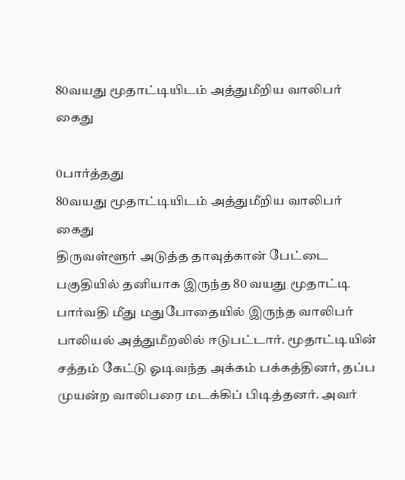80வயது மூதாட்டியிடம் அத்துமீறிய வாலிபர் கைது

0பார்த்தது
80வயது மூதாட்டியிடம் அத்துமீறிய வாலிபர் கைது
திருவள்ளூர் அடுத்த தாவுத்கான் பேட்டை பகுதியில் தனியாக இருந்த 80 வயது மூதாட்டி பார்வதி மீது மதுபோதையில் இருந்த வாலிபர் பாலியல் அத்துமீறலில் ஈடுபட்டார். மூதாட்டியின் சத்தம் கேட்டு ஓடிவந்த அக்கம் பக்கத்தினர், தப்ப முயன்ற வாலிபரை மடக்கிப் பிடித்தனர். அவர்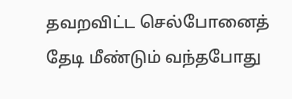தவறவிட்ட செல்போனைத் தேடி மீண்டும் வந்தபோது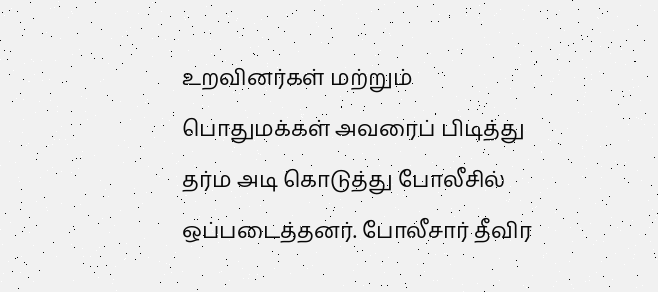உறவினர்கள் மற்றும் பொதுமக்கள் அவரைப் பிடித்து தர்ம அடி கொடுத்து போலீசில் ஒப்படைத்தனர். போலீசார் தீவிர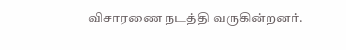விசாரணை நடத்தி வருகின்றனர்.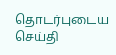தொடர்புடைய செய்தி